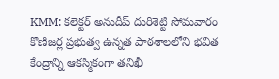KMM: కలెక్టర్ అనుదీప్ దురిశెట్టి సోమవారం కొణిజర్ల ప్రభుత్వ ఉన్నత పాఠశాలలోని భవిత కేంద్రాన్ని ఆకస్మికంగా తనిఖీ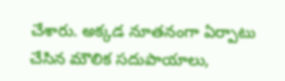చేశారు. అక్కడ నూతనంగా ఏర్పాటు చేసిన మౌలిక సదుపాయాలు,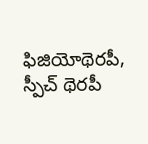ఫిజియోథెరపీ, స్పీచ్ థెరపీ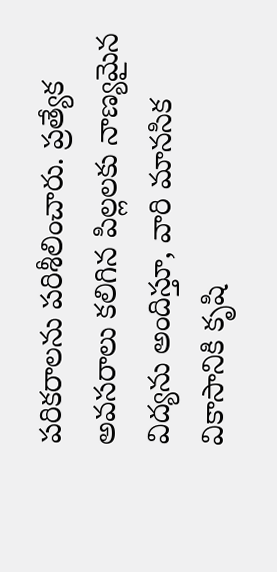పరికరాలను పరిశీలించారు. ప్రత్యేక అవసరాలు కలిగిన పిల్లలకు నాణ్యమైన విద్యను అందిస్తూ, వారి మానసిక వికాసానికి కృషి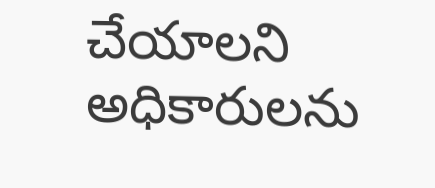చేయాలని అధికారులను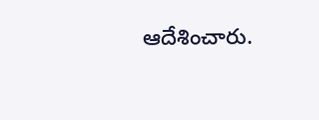ఆదేశించారు.